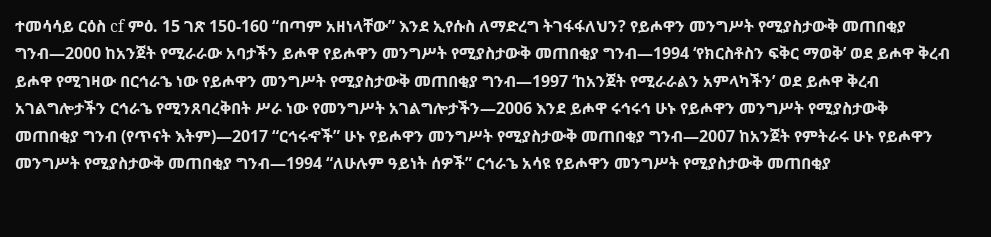ተመሳሳይ ርዕስ cf ምዕ. 15 ገጽ 150-160 “በጣም አዘነላቸው” እንደ ኢየሱስ ለማድረግ ትገፋፋለህን? የይሖዋን መንግሥት የሚያስታውቅ መጠበቂያ ግንብ—2000 ከአንጀት የሚራራው አባታችን ይሖዋ የይሖዋን መንግሥት የሚያስታውቅ መጠበቂያ ግንብ—1994 ‘የክርስቶስን ፍቅር ማወቅ’ ወደ ይሖዋ ቅረብ ይሖዋ የሚገዛው በርኅራኄ ነው የይሖዋን መንግሥት የሚያስታውቅ መጠበቂያ ግንብ—1997 ‘ከአንጀት የሚራራልን አምላካችን’ ወደ ይሖዋ ቅረብ አገልግሎታችን ርኅራኄ የሚንጸባረቅበት ሥራ ነው የመንግሥት አገልግሎታችን—2006 እንደ ይሖዋ ሩኅሩኅ ሁኑ የይሖዋን መንግሥት የሚያስታውቅ መጠበቂያ ግንብ (የጥናት እትም)—2017 “ርኅሩኆች” ሁኑ የይሖዋን መንግሥት የሚያስታውቅ መጠበቂያ ግንብ—2007 ከአንጀት የምትራሩ ሁኑ የይሖዋን መንግሥት የሚያስታውቅ መጠበቂያ ግንብ—1994 “ለሁሉም ዓይነት ሰዎች” ርኅራኄ አሳዩ የይሖዋን መንግሥት የሚያስታውቅ መጠበቂያ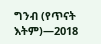ግንብ (የጥናት እትም)—2018